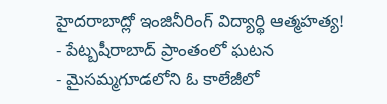హైదరాబాద్లో ఇంజినీరింగ్ విద్యార్థి ఆత్మహత్య!
- పేట్బషీరాబాద్ ప్రాంతంలో ఘటన
- మైసమ్మగూడలోని ఓ కాలేజీలో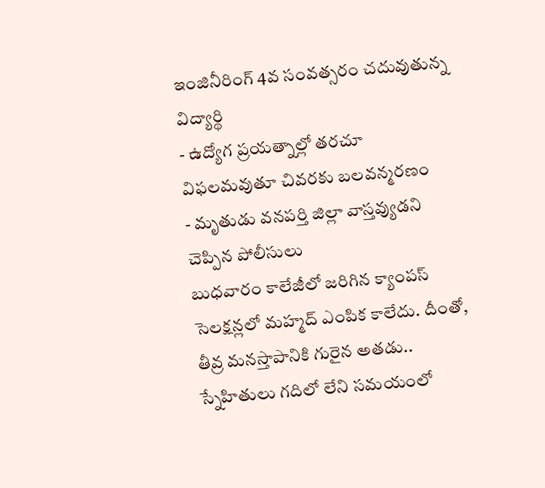ఇంజినీరింగ్ 4వ సంవత్సరం చదువుతున్న విద్యార్థి
- ఉద్యోగ ప్రయత్నాల్లో తరచూ విఫలమవుతూ చివరకు బలవన్మరణం
- మృతుడు వనపర్తి జిల్లా వాస్తవ్యుడని చెప్పిన పోలీసులు
బుధవారం కాలేజీలో జరిగిన క్యాంపస్ సెలక్షన్లలో మహ్మద్ ఎంపిక కాలేదు. దీంతో, తీవ్ర మనస్తాపానికి గురైన అతడు.. స్నేహితులు గదిలో లేని సమయంలో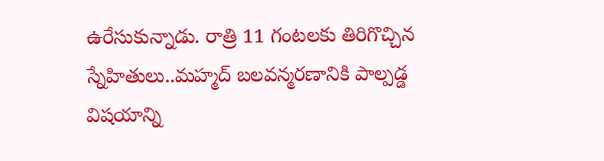ఉరేసుకున్నాడు. రాత్రి 11 గంటలకు తిరిగొచ్చిన స్నేహితులు..మహ్మద్ బలవన్మరణానికి పాల్పడ్డ విషయాన్ని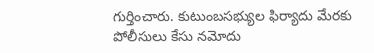గుర్తించారు. కుటుంబసభ్యుల ఫిర్యాదు మేరకు పోలీసులు కేసు నమోదు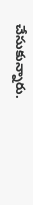చేసుకున్నారు.